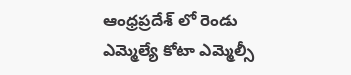ఆంధ్రప్రదేశ్ లో రెండు ఎమ్మెల్యే కోటా ఎమ్మెల్సీ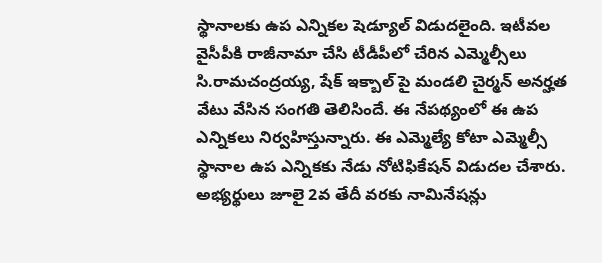స్థానాలకు ఉప ఎన్నికల షెడ్యూల్ విడుదలైంది. ఇటీవల వైసీపీకి రాజీనామా చేసి టీడీపీలో చేరిన ఎమ్మెల్సీలు సి.రామచంద్రయ్య, షేక్ ఇక్బాల్ పై మండలి చైర్మన్ అనర్హత వేటు వేసిన సంగతి తెలిసిందే. ఈ నేపథ్యంలో ఈ ఉప ఎన్నికలు నిర్వహిస్తున్నారు. ఈ ఎమ్మెల్యే కోటా ఎమ్మెల్సీ స్థానాల ఉప ఎన్నికకు నేడు నోటిఫికేషన్ విడుదల చేశారు. అభ్యర్థులు జూలై 2వ తేదీ వరకు నామినేషన్లు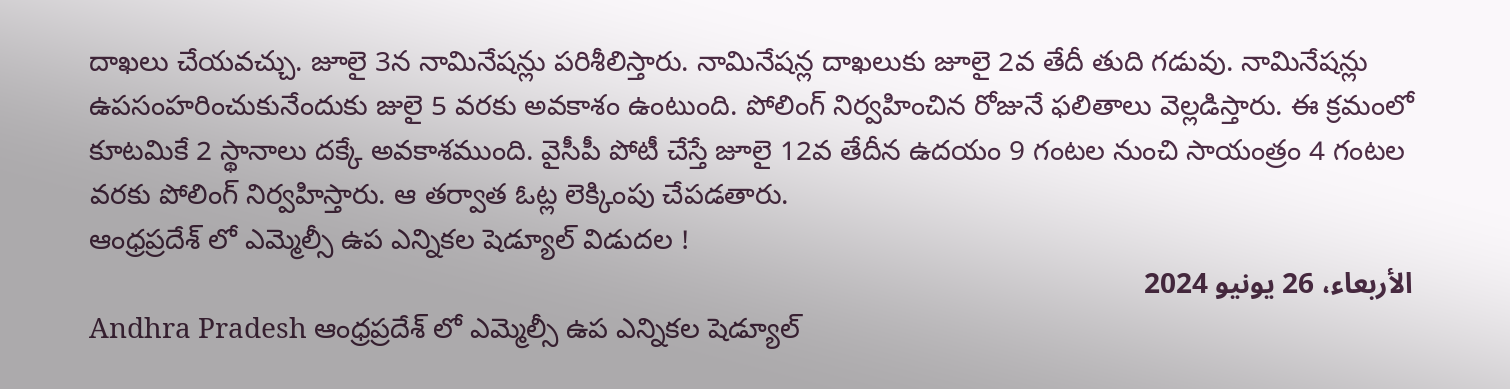దాఖలు చేయవచ్చు. జూలై 3న నామినేషన్లు పరిశీలిస్తారు. నామినేషన్ల దాఖలుకు జూలై 2వ తేదీ తుది గడువు. నామినేషన్లు ఉపసంహరించుకునేందుకు జులై 5 వరకు అవకాశం ఉంటుంది. పోలింగ్ నిర్వహించిన రోజునే ఫలితాలు వెల్లడిస్తారు. ఈ క్రమంలో కూటమికే 2 స్థానాలు దక్కే అవకాశముంది. వైసీపీ పోటీ చేస్తే జూలై 12వ తేదీన ఉదయం 9 గంటల నుంచి సాయంత్రం 4 గంటల వరకు పోలింగ్ నిర్వహిస్తారు. ఆ తర్వాత ఓట్ల లెక్కింపు చేపడతారు.
ఆంధ్రప్రదేశ్ లో ఎమ్మెల్సీ ఉప ఎన్నికల షెడ్యూల్ విడుదల !
الأربعاء، 26 يونيو 2024
Andhra Pradesh ఆంధ్రప్రదేశ్ లో ఎమ్మెల్సీ ఉప ఎన్నికల షెడ్యూల్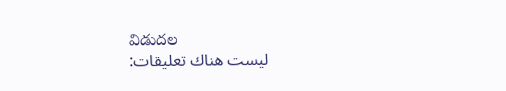విడుదల
ليست هناك تعليقات: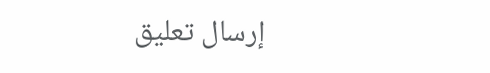إرسال تعليق